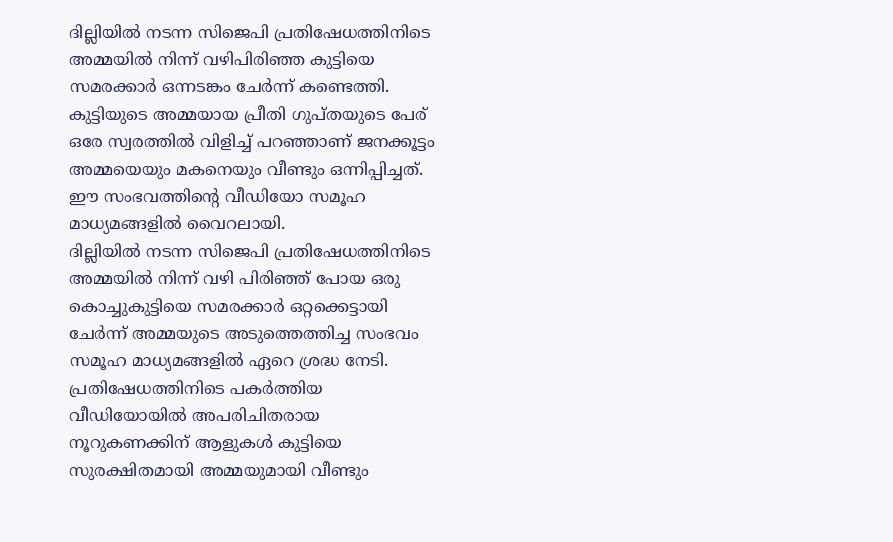ദില്ലിയിൽ നടന്ന സിജെപി പ്രതിഷേധത്തിനിടെ അമ്മയിൽ നിന്ന് വഴിപിരിഞ്ഞ കുട്ടിയെ സമരക്കാർ ഒന്നടങ്കം ചേർന്ന് കണ്ടെത്തി. കുട്ടിയുടെ അമ്മയായ പ്രീതി ഗുപ്തയുടെ പേര് ഒരേ സ്വരത്തിൽ വിളിച്ച് പറഞ്ഞാണ് ജനക്കൂട്ടം അമ്മയെയും മകനെയും വീണ്ടും ഒന്നിപ്പിച്ചത്. ഈ സംഭവത്തിന്റെ വീഡിയോ സമൂഹ മാധ്യമങ്ങളിൽ വൈറലായി.
ദില്ലിയിൽ നടന്ന സിജെപി പ്രതിഷേധത്തിനിടെ അമ്മയിൽ നിന്ന് വഴി പിരിഞ്ഞ് പോയ ഒരു കൊച്ചുകുട്ടിയെ സമരക്കാർ ഒറ്റക്കെട്ടായി ചേർന്ന് അമ്മയുടെ അടുത്തെത്തിച്ച സംഭവം സമൂഹ മാധ്യമങ്ങളിൽ ഏറെ ശ്രദ്ധ നേടി. പ്രതിഷേധത്തിനിടെ പകർത്തിയ വീഡിയോയിൽ അപരിചിതരായ നൂറുകണക്കിന് ആളുകൾ കുട്ടിയെ സുരക്ഷിതമായി അമ്മയുമായി വീണ്ടും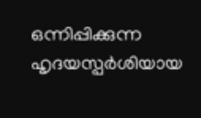ഒന്നിപ്പിക്കുന്ന ഹൃദയസ്പർശിയായ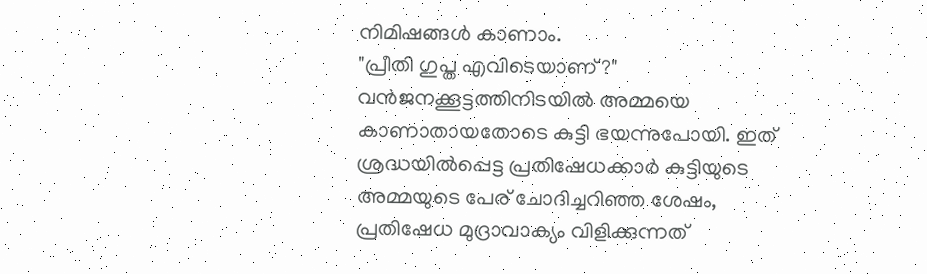നിമിഷങ്ങൾ കാണാം.
"പ്രീതി ഗുപ്ത എവിടെയാണ്?"
വൻജനക്കൂട്ടത്തിനിടയിൽ അമ്മയെ കാണാതായതോടെ കുട്ടി ഭയന്നുപോയി. ഇത് ശ്രദ്ധയിൽപ്പെട്ട പ്രതിഷേധക്കാർ കുട്ടിയുടെ അമ്മയുടെ പേര് ചോദിച്ചറിഞ്ഞ ശേഷം, പ്രതിഷേധ മുദ്രാവാക്യം വിളിക്കുന്നത്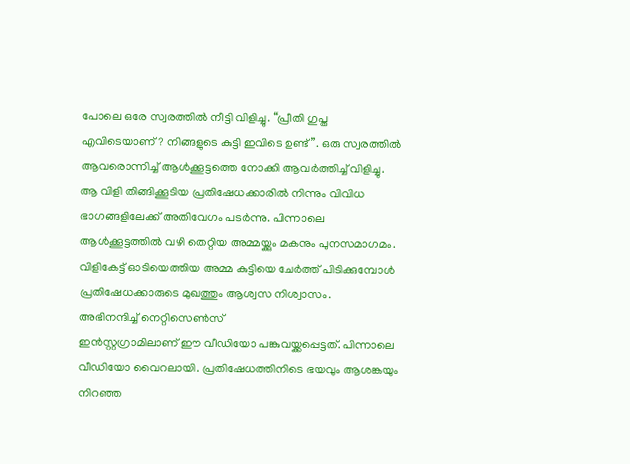പോലെ ഒരേ സ്വരത്തിൽ നീട്ടി വിളിച്ചു. “പ്രീതി ഗുപ്ത എവിടെയാണ്? നിങ്ങളുടെ കുട്ടി ഇവിടെ ഉണ്ട്”. ഒരു സ്വരത്തിൽ ആവരൊന്നിച്ച് ആൾക്കൂട്ടത്തെ നോക്കി ആവർത്തിച്ച് വിളിച്ചു. ആ വിളി തിങ്ങിക്കൂടിയ പ്രതിഷേധക്കാരിൽ നിന്നും വിവിധ ഭാഗങ്ങളിലേക്ക് അതിവേഗം പടർന്നു. പിന്നാലെ ആൾക്കൂട്ടത്തിൽ വഴി തെറ്റിയ അമ്മയ്ക്കും മകനും പുനസമാഗമം. വിളികേട്ട് ഓടിയെത്തിയ അമ്മ കുട്ടിയെ ചേർത്ത് പിടിക്കുമ്പോൾ പ്രതിഷേധക്കാരുടെ മുഖത്തും ആശ്വസ നിശ്വാസം.
അഭിനന്ദിച്ച് നെറ്റിസെൺസ്
ഇൻസ്റ്റഗ്രാമിലാണ് ഈ വീഡിയോ പങ്കുവയ്ക്കപ്പെട്ടത്. പിന്നാലെ വീഡിയോ വൈറലായി. പ്രതിഷേധത്തിനിടെ ഭയവും ആശങ്കയും നിറഞ്ഞ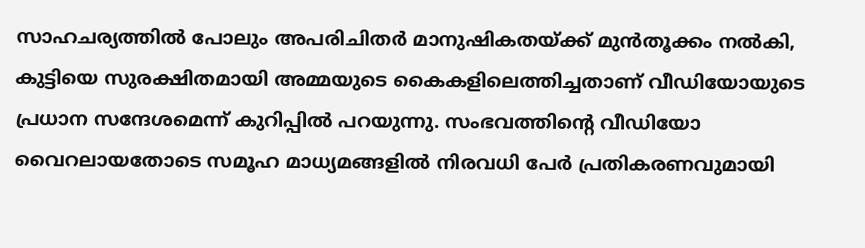സാഹചര്യത്തിൽ പോലും അപരിചിതർ മാനുഷികതയ്ക്ക് മുൻതൂക്കം നൽകി, കുട്ടിയെ സുരക്ഷിതമായി അമ്മയുടെ കൈകളിലെത്തിച്ചതാണ് വീഡിയോയുടെ പ്രധാന സന്ദേശമെന്ന് കുറിപ്പിൽ പറയുന്നു. സംഭവത്തിന്റെ വീഡിയോ വൈറലായതോടെ സമൂഹ മാധ്യമങ്ങളിൽ നിരവധി പേർ പ്രതികരണവുമായി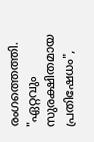രംഗത്തെത്തി. "ഏറ്റവും സുരക്ഷിതമായ പ്രതിഷേധം",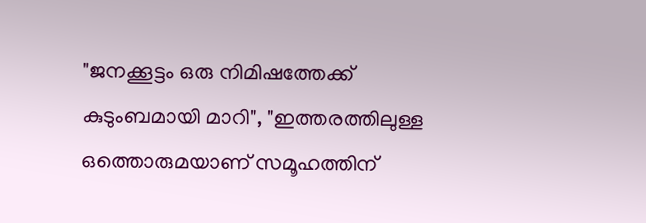"ജനക്കൂട്ടം ഒരു നിമിഷത്തേക്ക് കുടുംബമായി മാറി", "ഇത്തരത്തിലുള്ള ഒത്തൊരുമയാണ് സമൂഹത്തിന്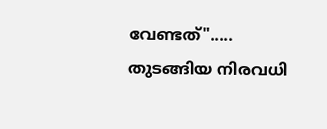വേണ്ടത്"..... തുടങ്ങിയ നിരവധി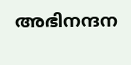അഭിനന്ദന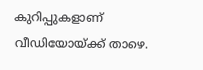കുറിപ്പുകളാണ് വീഡിയോയ്ക്ക് താഴെ.